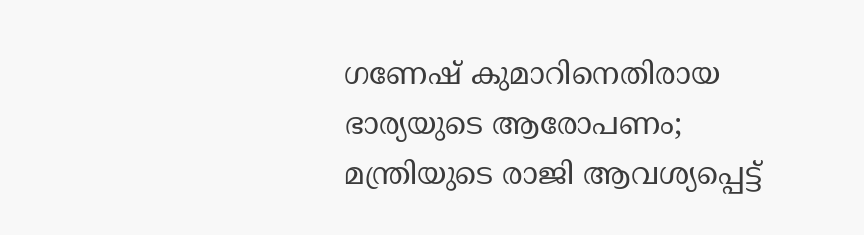ഗണേഷ് കുമാറിനെതിരായ ഭാര്യയുടെ ആരോപണം; മന്ത്രിയുടെ രാജി ആവശ്യപ്പെട്ട്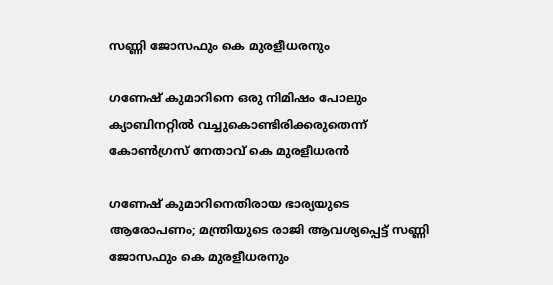സണ്ണി ജോസഫും കെ മുരളീധരനും

ഗണേഷ് കുമാറിനെ ഒരു നിമിഷം പോലും ക്യാബിനറ്റില്‍ വച്ചുകൊണ്ടിരിക്കരുതെന്ന് കോണ്‍ഗ്രസ് നേതാവ് കെ മുരളീധരന്‍

ഗണേഷ് കുമാറിനെതിരായ ഭാര്യയുടെ ആരോപണം; മന്ത്രിയുടെ രാജി ആവശ്യപ്പെട്ട് സണ്ണി ജോസഫും കെ മുരളീധരനും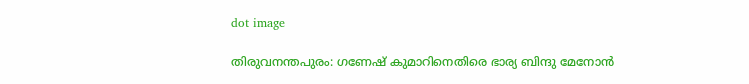dot image

തിരുവനന്തപുരം: ഗണേഷ് കുമാറിനെതിരെ ഭാര്യ ബിന്ദു മേനോന്‍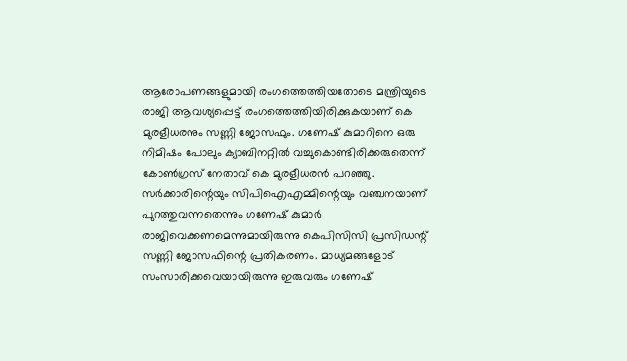ആരോപണങ്ങളുമായി രംഗത്തെത്തിയതോടെ മന്ത്രിയുടെ രാജി ആവശ്യപ്പെട്ട് രംഗത്തെത്തിയിരിക്കുകയാണ് കെ മുരളീധരനും സണ്ണി ജോസഫും. ഗണേഷ് കുമാറിനെ ഒരു നിമിഷം പോലും ക്യാബിനറ്റില്‍ വച്ചുകൊണ്ടിരിക്കരുതെന്ന് കോണ്‍ഗ്രസ് നേതാവ് കെ മുരളീധരന്‍ പറഞ്ഞു. സര്‍ക്കാരിന്റെയും സിപിഐഎമ്മിന്റെയും വഞ്ചനയാണ് പുറത്തുവന്നതെന്നും ഗണേഷ് കുമാര്‍ രാജിവെക്കണമെന്നുമായിരുന്നു കെപിസിസി പ്രസിഡന്റ് സണ്ണി ജോസഫിന്റെ പ്രതികരണം. മാധ്യമങ്ങളോട് സംസാരിക്കവെയായിരുന്നു ഇരുവരും ഗണേഷ്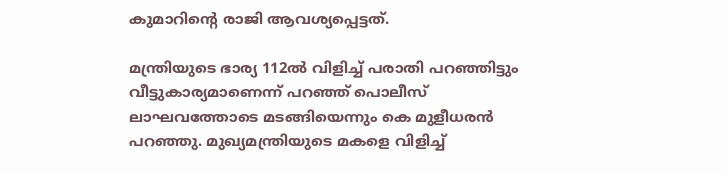കുമാറിന്റെ രാജി ആവശ്യപ്പെട്ടത്.

മന്ത്രിയുടെ ഭാര്യ 112ല്‍ വിളിച്ച് പരാതി പറഞ്ഞിട്ടും വീട്ടുകാര്യമാണെന്ന് പറഞ്ഞ് പൊലീസ് ലാഘവത്തോടെ മടങ്ങിയെന്നും കെ മുളീധരന്‍ പറഞ്ഞു. മുഖ്യമന്ത്രിയുടെ മകളെ വിളിച്ച്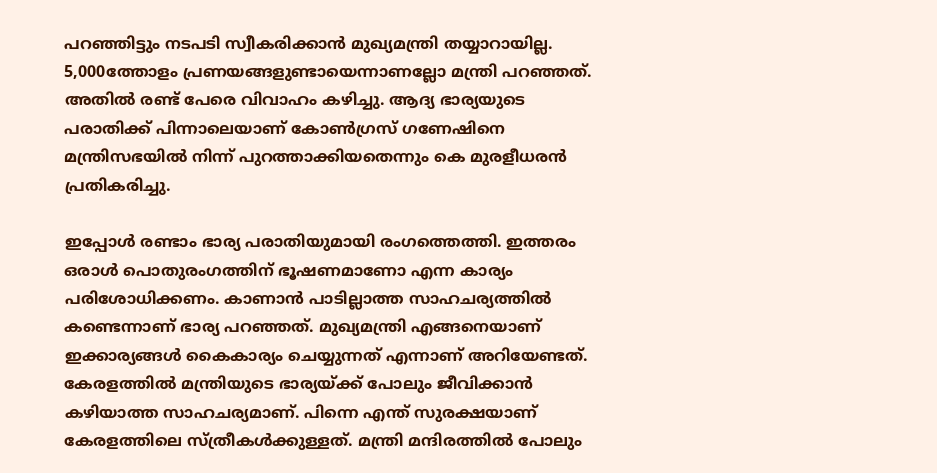പറഞ്ഞിട്ടും നടപടി സ്വീകരിക്കാന്‍ മുഖ്യമന്ത്രി തയ്യാറായില്ല. 5,000ത്തോളം പ്രണയങ്ങളുണ്ടായെന്നാണല്ലോ മന്ത്രി പറഞ്ഞത്. അതില്‍ രണ്ട് പേരെ വിവാഹം കഴിച്ചു. ആദ്യ ഭാര്യയുടെ പരാതിക്ക് പിന്നാലെയാണ് കോണ്‍ഗ്രസ് ഗണേഷിനെ മന്ത്രിസഭയില്‍ നിന്ന് പുറത്താക്കിയതെന്നും കെ മുരളീധരന്‍ പ്രതികരിച്ചു.

ഇപ്പോള്‍ രണ്ടാം ഭാര്യ പരാതിയുമായി രംഗത്തെത്തി. ഇത്തരം ഒരാള്‍ പൊതുരംഗത്തിന് ഭൂഷണമാണോ എന്ന കാര്യം പരിശോധിക്കണം. കാണാന്‍ പാടില്ലാത്ത സാഹചര്യത്തില്‍ കണ്ടെന്നാണ് ഭാര്യ പറഞ്ഞത്. മുഖ്യമന്ത്രി എങ്ങനെയാണ് ഇക്കാര്യങ്ങള്‍ കൈകാര്യം ചെയ്യുന്നത് എന്നാണ് അറിയേണ്ടത്. കേരളത്തില്‍ മന്ത്രിയുടെ ഭാര്യയ്ക്ക് പോലും ജീവിക്കാന്‍ കഴിയാത്ത സാഹചര്യമാണ്. പിന്നെ എന്ത് സുരക്ഷയാണ് കേരളത്തിലെ സ്ത്രീകള്‍ക്കുള്ളത്. മന്ത്രി മന്ദിരത്തില്‍ പോലും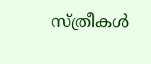സ്ത്രീകള്‍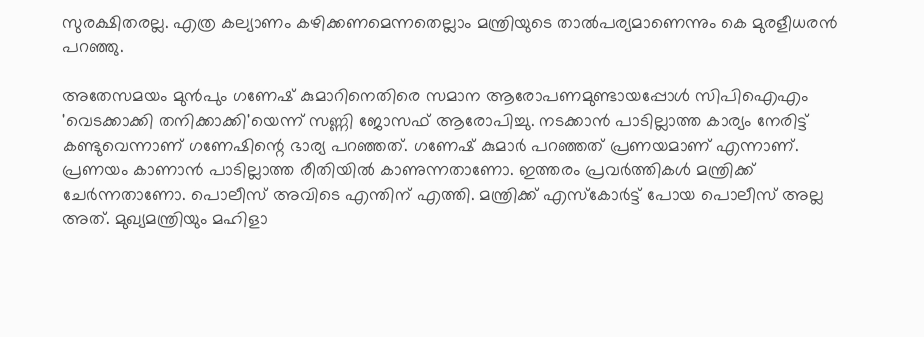സുരക്ഷിതരല്ല. എത്ര കല്യാണം കഴിക്കണമെന്നതെല്ലാം മന്ത്രിയുടെ താല്‍പര്യമാണെന്നും കെ മുരളീധരന്‍ പറഞ്ഞു.

അതേസമയം മുന്‍പും ഗണേഷ് കുമാറിനെതിരെ സമാന ആരോപണമുണ്ടായപ്പോള്‍ സിപിഐഎം 'വെടക്കാക്കി തനിക്കാക്കി'യെന്ന് സണ്ണി ജോസഫ് ആരോപിച്ചു. നടക്കാന്‍ പാടില്ലാത്ത കാര്യം നേരിട്ട് കണ്ടുവെന്നാണ് ഗണേഷിന്റെ ഭാര്യ പറഞ്ഞത്. ഗണേഷ് കുമാര്‍ പറഞ്ഞത് പ്രണയമാണ് എന്നാണ്. പ്രണയം കാണാന്‍ പാടില്ലാത്ത രീതിയില്‍ കാണുന്നതാണോ. ഇത്തരം പ്രവര്‍ത്തികള്‍ മന്ത്രിക്ക് ചേര്‍ന്നതാണോ. പൊലീസ് അവിടെ എന്തിന് എത്തി. മന്ത്രിക്ക് എസ്‌കോര്‍ട്ട് പോയ പൊലീസ് അല്ല അത്. മുഖ്യമന്ത്രിയും മഹിളാ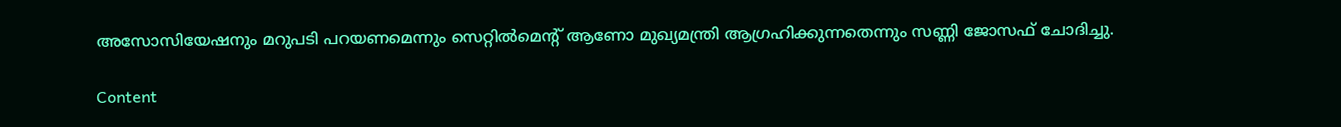അസോസിയേഷനും മറുപടി പറയണമെന്നും സെറ്റില്‍മെന്റ് ആണോ മുഖ്യമന്ത്രി ആഗ്രഹിക്കുന്നതെന്നും സണ്ണി ജോസഫ് ചോദിച്ചു.

Content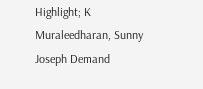Highlight; K Muraleedharan, Sunny Joseph Demand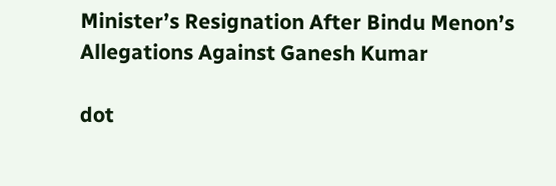Minister’s Resignation After Bindu Menon’s Allegations Against Ganesh Kumar

dot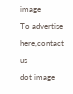image
To advertise here,contact us
dot image